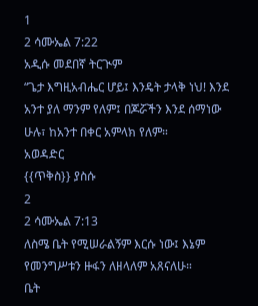1
2 ሳሙኤል 7:22
አዲሱ መደበኛ ትርጒም
“ጌታ እግዚአብሔር ሆይ፤ እንዴት ታላቅ ነህ! እንደ አንተ ያለ ማንም የለም፤ በጆሯችን እንደ ሰማነው ሁሉ፣ ከአንተ በቀር አምላክ የለም።
አወዳድር
{{ጥቅስ}} ያስሱ
2
2 ሳሙኤል 7:13
ለስሜ ቤት የሚሠራልኝም እርሱ ነው፤ እኔም የመንግሥቱን ዙፋን ለዘላለም አጸናለሁ።
ቤት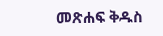መጽሐፍ ቅዱስ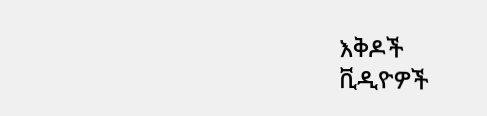እቅዶች
ቪዲዮዎች